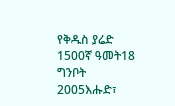የቅዱስ ያሬድ 1500ኛ ዓመት18 ግንቦት 2005እሑድ፣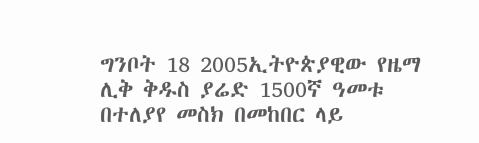ግንቦት 18 2005ኢትዮጵያዊው የዜማ ሊቅ ቅዱስ ያሬድ 1500ኛ ዓመቱ በተለያየ መስክ በመከበር ላይ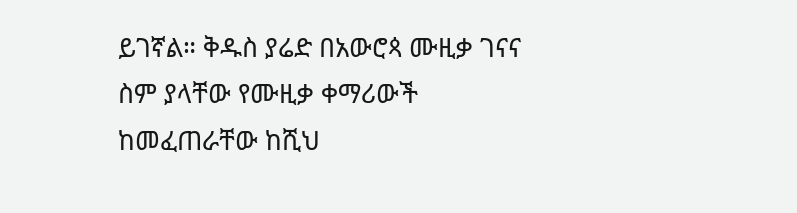ይገኛል። ቅዱስ ያሬድ በአውሮጳ ሙዚቃ ገናና ስም ያላቸው የሙዚቃ ቀማሪውች ከመፈጠራቸው ከሺህ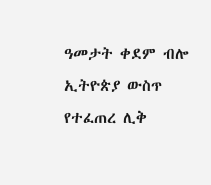ዓመታት ቀደም ብሎ ኢትዮጵያ ውስጥ የተፈጠረ ሊቅ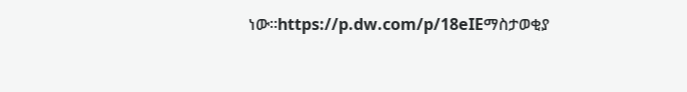ነው።https://p.dw.com/p/18eIEማስታወቂያ